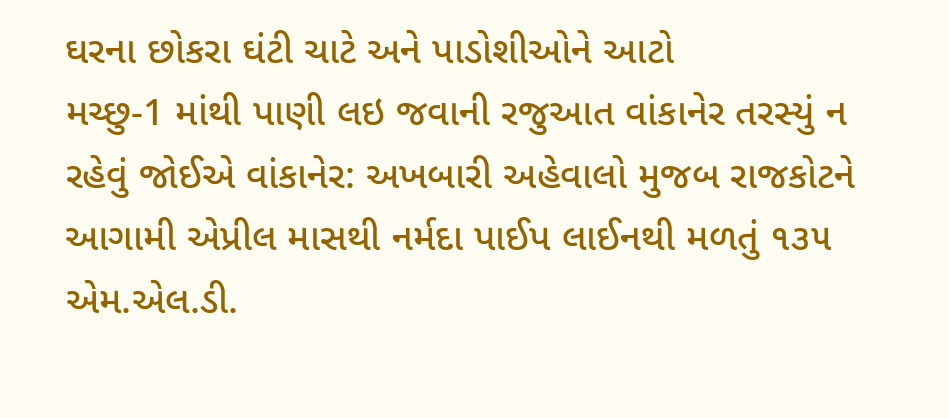ઘરના છોકરા ઘંટી ચાટે અને પાડોશીઓને આટો
મચ્છુ-1 માંથી પાણી લઇ જવાની રજુઆત વાંકાનેર તરસ્યું ન રહેવું જોઈએ વાંકાનેર: અખબારી અહેવાલો મુજબ રાજકોટને આગામી એપ્રીલ માસથી નર્મદા પાઈપ લાઈનથી મળતું ૧૩૫ એમ.એલ.ડી.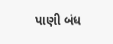પાણી બંધ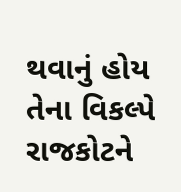થવાનું હોય તેના વિકલ્પે રાજકોટને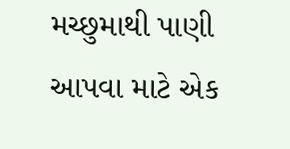મચ્છુમાથી પાણી આપવા માટે એક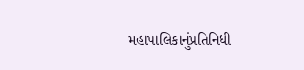મહાપાલિકાનુંપ્રતિનિધી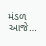મંડળ આજે…